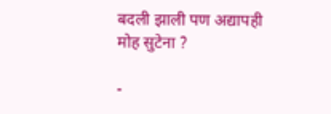बदली झाली पण अद्यापही मोह सुटेना ?

-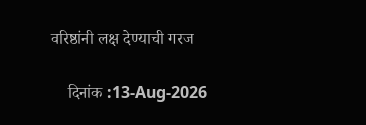वरिष्ठांनी लक्ष देण्याची गरज

    दिनांक :13-Aug-2026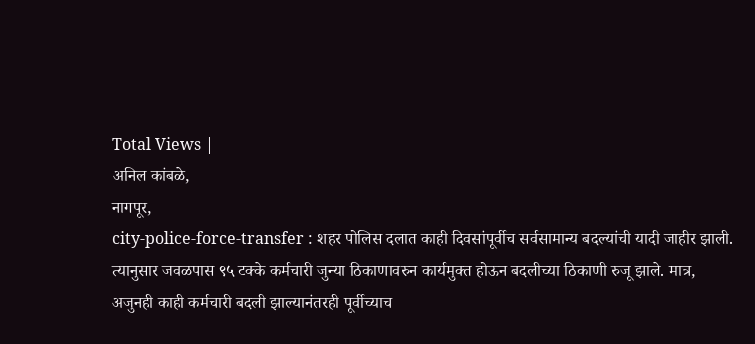Total Views |
अनिल कांबळे,
नागपूर,
city-police-force-transfer : शहर पोलिस दलात काही दिवसांपूर्वीच सर्वसामान्य बदल्यांची यादी जाहीर झाली. त्यानुसार जवळपास ९५ टक्के कर्मचारी जुन्या ठिकाणावरुन कार्यमुक्त होऊन बदलीच्या ठिकाणी रुजू झाले. मात्र, अजुनही काही कर्मचारी बदली झाल्यानंतरही पूर्वीच्याच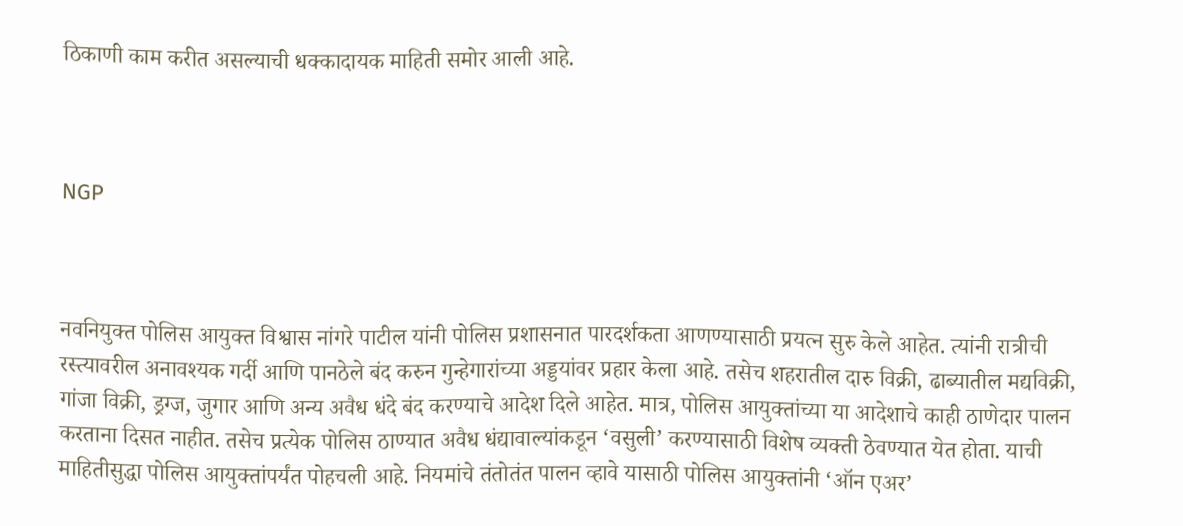ठिकाणी काम करीत असल्याची धक्कादायक माहिती समोर आली आहे.



NGP



नवनियुक्त पोलिस आयुक्त विश्वास नांगरे पाटील यांनी पोलिस प्रशासनात पारदर्शकता आणण्यासाठी प्रयत्न सुरु केले आहेत. त्यांनी रात्रीची रस्त्यावरील अनावश्यक गर्दी आणि पानठेले बंद करुन गुन्हेगारांच्या अड्डयांवर प्रहार केला आहे. तसेच शहरातील दारु विक्री, ढाब्यातील मद्यविक्री, गांजा विक्री, ड्रग्ज, जुगार आणि अन्य अवैध धंदे बंद करण्याचे आदेश दिले आहेत. मात्र, पोलिस आयुक्तांच्या या आदेशाचे काही ठाणेदार पालन करताना दिसत नाहीत. तसेच प्रत्येक पोलिस ठाण्यात अवैध धंद्यावाल्यांकडून ‘वसुली’ करण्यासाठी विशेष व्यक्ती ठेवण्यात येत होता. याची माहितीसुद्धा पोलिस आयुक्तांपर्यंत पोहचली आहे. नियमांचे तंतोतंत पालन व्हावे यासाठी पोलिस आयुक्तांनी ‘ऑन एअर’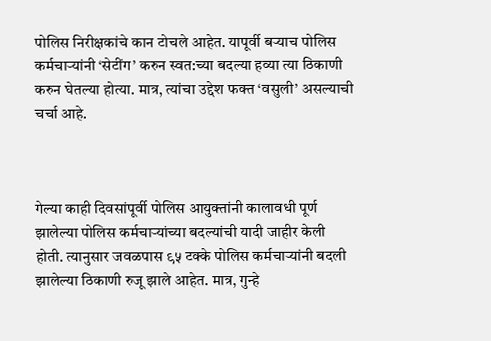पोलिस निरीक्षकांचे कान टोचले आहेत. यापूर्वी बऱ्याच पोलिस कर्मचाऱ्यांनी ‘सेटींग’ करुन स्वत:च्या बदल्या हव्या त्या ठिकाणी करुन घेतल्या होत्या. मात्र, त्यांचा उद्देश फक्त ‘वसुली’ असल्याची चर्चा आहे.



गेल्या काही दिवसांपूर्वी पोलिस आयुक्तांनी कालावधी पूर्ण झालेल्या पोलिस कर्मचाऱ्यांच्या बदल्यांची यादी जाहीर केली होती. त्यानुसार जवळपास ९५ टक्के पोलिस कर्मचाऱ्यांनी बदली झालेल्या ठिकाणी रुजू झाले आहेत. मात्र, गुन्हे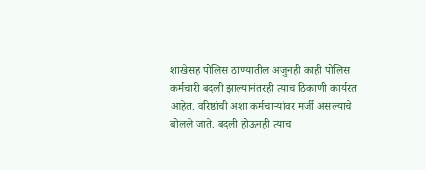शाखेसह पोलिस ठाण्यातील अजुनही काही पोलिस कर्मचारी बदली झाल्यानंतरही त्याच ठिकाणी कार्यरत आहेत. वरिष्ठांची अशा कर्मचाऱ्यांवर मर्जी असल्याचे बोलले जाते. बदली होऊनही त्याच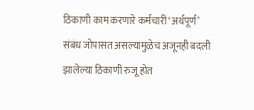ठिकाणी काम करणारे कर्मचारी ‘अर्थपूर्ण’ संबंध जोपासत असल्यामुळेच अजूनही बदली झालेल्या ठिकाणी रुजू होत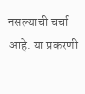नसल्याची चर्चा आहे. या प्रकरणी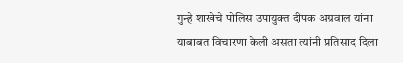गुन्हे शाखेचे पोलिस उपायुक्त दीपक अग्रवाल यांना याबाबत विचारणा केली असता त्यांनी प्रतिसाद दिला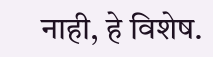नाही, हे विशेष.